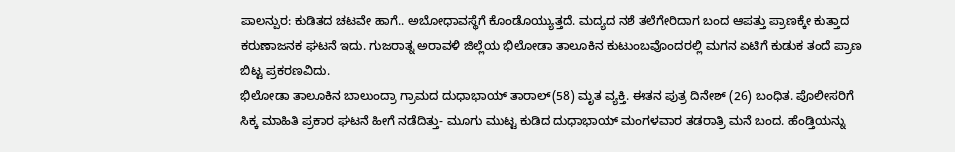ಪಾಲನ್ಪುರ: ಕುಡಿತದ ಚಟವೇ ಹಾಗೆ.. ಅಬೋಧಾವಸ್ಥೆಗೆ ಕೊಂಡೊಯ್ಯುತ್ತದೆ. ಮದ್ಯದ ನಶೆ ತಲೆಗೇರಿದಾಗ ಬಂದ ಆಪತ್ತು ಪ್ರಾಣಕ್ಕೇ ಕುತ್ತಾದ ಕರುಣಾಜನಕ ಘಟನೆ ಇದು. ಗುಜರಾತ್ನ ಅರಾವಳಿ ಜಿಲ್ಲೆಯ ಭಿಲೋಡಾ ತಾಲೂಕಿನ ಕುಟುಂಬವೊಂದರಲ್ಲಿ ಮಗನ ಏಟಿಗೆ ಕುಡುಕ ತಂದೆ ಪ್ರಾಣ ಬಿಟ್ಟ ಪ್ರಕರಣವಿದು.
ಭಿಲೋಡಾ ತಾಲೂಕಿನ ಬಾಲುಂದ್ರಾ ಗ್ರಾಮದ ದುಧಾಭಾಯ್ ತಾರಾಲ್(58) ಮೃತ ವ್ಯಕ್ತಿ. ಈತನ ಪುತ್ರ ದಿನೇಶ್ (26) ಬಂಧಿತ. ಪೊಲೀಸರಿಗೆ ಸಿಕ್ಕ ಮಾಹಿತಿ ಪ್ರಕಾರ ಘಟನೆ ಹೀಗೆ ನಡೆದಿತ್ತು- ಮೂಗು ಮುಟ್ಟ ಕುಡಿದ ದುಧಾಭಾಯ್ ಮಂಗಳವಾರ ತಡರಾತ್ರಿ ಮನೆ ಬಂದ. ಹೆಂಡ್ತಿಯನ್ನು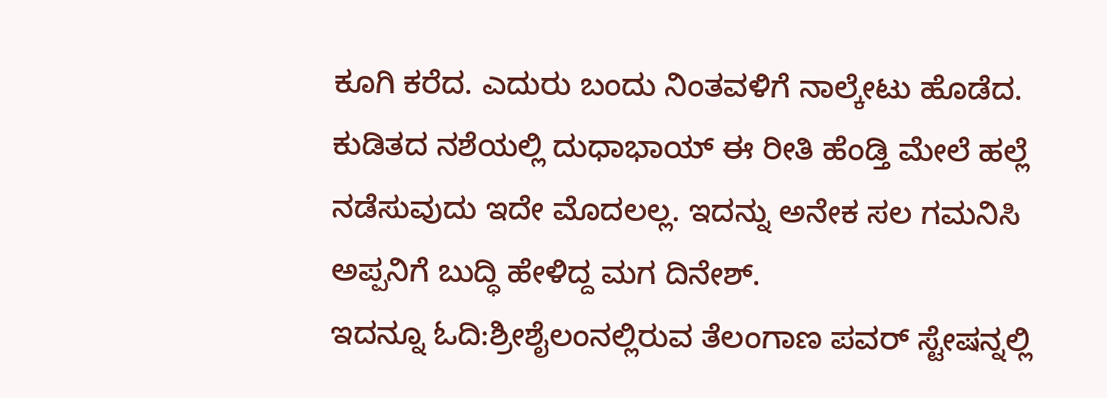ಕೂಗಿ ಕರೆದ. ಎದುರು ಬಂದು ನಿಂತವಳಿಗೆ ನಾಲ್ಕೇಟು ಹೊಡೆದ. ಕುಡಿತದ ನಶೆಯಲ್ಲಿ ದುಧಾಭಾಯ್ ಈ ರೀತಿ ಹೆಂಡ್ತಿ ಮೇಲೆ ಹಲ್ಲೆ ನಡೆಸುವುದು ಇದೇ ಮೊದಲಲ್ಲ. ಇದನ್ನು ಅನೇಕ ಸಲ ಗಮನಿಸಿ ಅಪ್ಪನಿಗೆ ಬುದ್ಧಿ ಹೇಳಿದ್ದ ಮಗ ದಿನೇಶ್.
ಇದನ್ನೂ ಓದಿ:ಶ್ರೀಶೈಲಂನಲ್ಲಿರುವ ತೆಲಂಗಾಣ ಪವರ್ ಸ್ಟೇಷನ್ನಲ್ಲಿ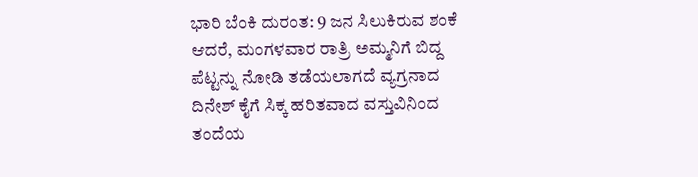ಭಾರಿ ಬೆಂಕಿ ದುರಂತ: 9 ಜನ ಸಿಲುಕಿರುವ ಶಂಕೆ
ಆದರೆ, ಮಂಗಳವಾರ ರಾತ್ರಿ ಅಮ್ಮನಿಗೆ ಬಿದ್ದ ಪೆಟ್ಟನ್ನು ನೋಡಿ ತಡೆಯಲಾಗದೆ ವ್ಯಗ್ರನಾದ ದಿನೇಶ್ ಕೈಗೆ ಸಿಕ್ಕ ಹರಿತವಾದ ವಸ್ತುವಿನಿಂದ ತಂದೆಯ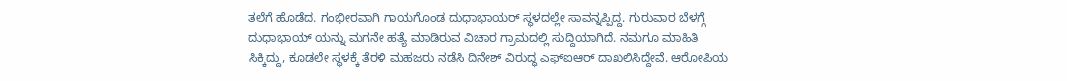ತಲೆಗೆ ಹೊಡೆದ. ಗಂಭೀರವಾಗಿ ಗಾಯಗೊಂಡ ದುಧಾಭಾಯರ್ ಸ್ಥಳದಲ್ಲೇ ಸಾವನ್ನಪ್ಪಿದ್ದ. ಗುರುವಾರ ಬೆಳಗ್ಗೆ ದುಧಾಭಾಯ್ ಯನ್ನು ಮಗನೇ ಹತ್ಯೆ ಮಾಡಿರುವ ವಿಚಾರ ಗ್ರಾಮದಲ್ಲಿ ಸುದ್ದಿಯಾಗಿದೆ. ನಮಗೂ ಮಾಹಿತಿ ಸಿಕ್ಕಿದ್ದು, ಕೂಡಲೇ ಸ್ಥಳಕ್ಕೆ ತೆರಳಿ ಮಹಜರು ನಡೆಸಿ ದಿನೇಶ್ ವಿರುದ್ಧ ಎಫ್ಐಆರ್ ದಾಖಲಿಸಿದ್ದೇವೆ. ಆರೋಪಿಯ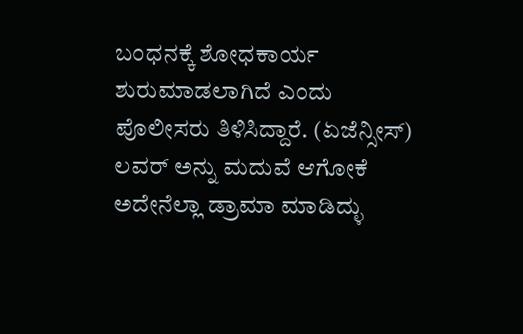ಬಂಧನಕ್ಕೆ ಶೋಧಕಾರ್ಯ ಶುರುಮಾಡಲಾಗಿದೆ ಎಂದು ಪೊಲೀಸರು ತಿಳಿಸಿದ್ದಾರೆ. (ಏಜೆನ್ಸೀಸ್)
ಲವರ್ ಅನ್ನು ಮದುವೆ ಆಗೋಕೆ ಅದೇನೆಲ್ಲಾ ಡ್ರಾಮಾ ಮಾಡಿದ್ಳು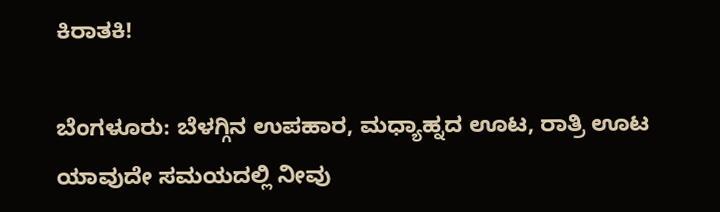ಕಿರಾತಕಿ!

ಬೆಂಗಳೂರು: ಬೆಳಗ್ಗಿನ ಉಪಹಾರ, ಮಧ್ಯಾಹ್ನದ ಊಟ, ರಾತ್ರಿ ಊಟ ಯಾವುದೇ ಸಮಯದಲ್ಲಿ ನೀವು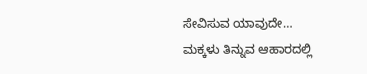ಸೇವಿಸುವ ಯಾವುದೇ…
ಮಕ್ಕಳು ತಿನ್ನುವ ಆಹಾರದಲ್ಲಿ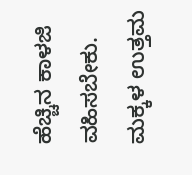ಹೆಚ್ಚಿನ ಕಾಳಜಿ ವಹಿಸಬೇಕು. ಮಕ್ಕಳ ಉತ್ತಮ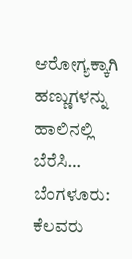ಆರೋಗ್ಯಕ್ಕಾಗಿ ಹಣ್ಣುಗಳನ್ನು ಹಾಲಿನಲ್ಲಿ ಬೆರೆಸಿ…
ಬೆಂಗಳೂರು: ಕೆಲವರು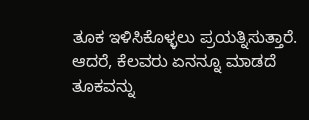ತೂಕ ಇಳಿಸಿಕೊಳ್ಳಲು ಪ್ರಯತ್ನಿಸುತ್ತಾರೆ. ಆದರೆ, ಕೆಲವರು ಏನನ್ನೂ ಮಾಡದೆ ತೂಕವನ್ನು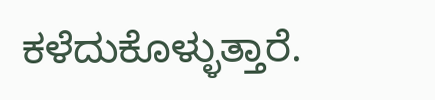ಕಳೆದುಕೊಳ್ಳುತ್ತಾರೆ.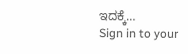ಇದಕ್ಕೆ…
Sign in to your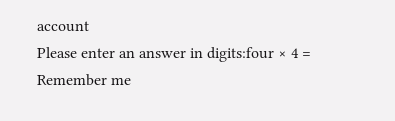account
Please enter an answer in digits:four × 4 =
Remember me